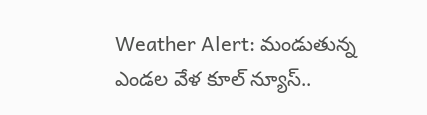Weather Alert: మండుతున్న ఎండల వేళ కూల్ న్యూస్..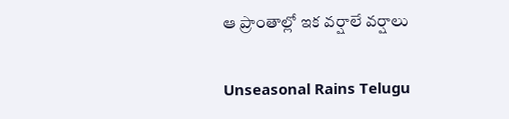ఆ ప్రాంతాల్లో ఇక వర్షాలే వర్షాలు

Unseasonal Rains Telugu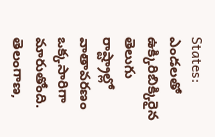States: ఎండలతో ఉక్కిరిబిక్కిరైన తెలుగు రాష్ట్రాల్లో వాతావరణం ఒక్కసారిగా మారుతోంది. తెలంగాణ,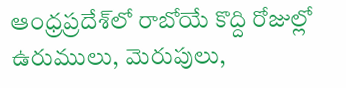ఆంధ్రప్రదేశ్‌లో రాబోయే కొద్ది రోజుల్లో ఉరుములు, మెరుపులు,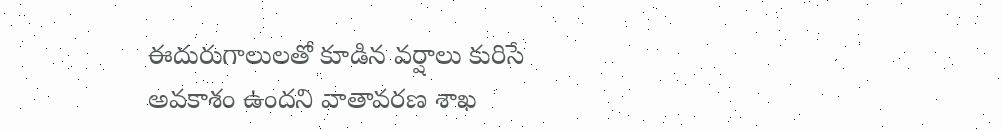ఈదురుగాలులతో కూడిన వర్షాలు కురిసే అవకాశం ఉందని వాతావరణ శాఖ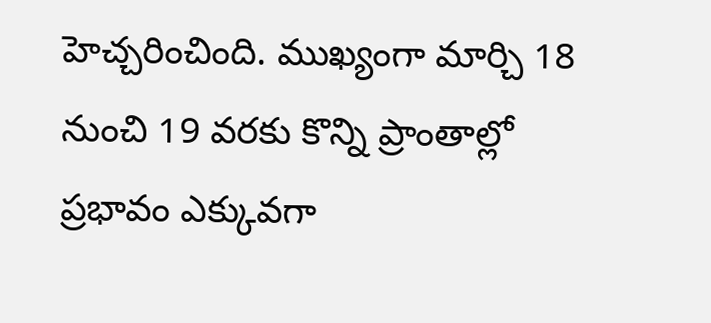హెచ్చరించింది. ముఖ్యంగా మార్చి 18 నుంచి 19 వరకు కొన్ని ప్రాంతాల్లో ప్రభావం ఎక్కువగా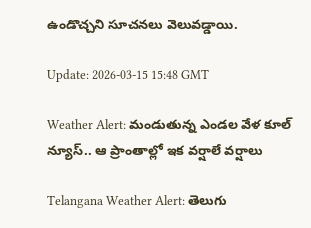ఉండొచ్చని సూచనలు వెలువడ్డాయి.

Update: 2026-03-15 15:48 GMT

Weather Alert: మండుతున్న ఎండల వేళ కూల్ న్యూస్.. ఆ ప్రాంతాల్లో ఇక వర్షాలే వర్షాలు

Telangana Weather Alert: తెలుగు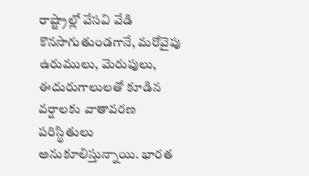రాష్ట్రాల్లో వేసవి వేడి కొనసాగుతుండగానే, మరోవైపు ఉరుములు, మెరుపులు, ఈదురుగాలులతో కూడిన వర్షాలకు వాతావరణ పరిస్థితులు అనుకూలిస్తున్నాయి. భారత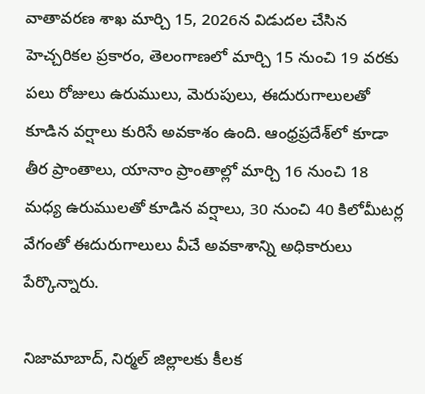వాతావరణ శాఖ మార్చి 15, 2026న విడుదల చేసిన హెచ్చరికల ప్రకారం, తెలంగాణలో మార్చి 15 నుంచి 19 వరకు పలు రోజులు ఉరుములు, మెరుపులు, ఈదురుగాలులతో కూడిన వర్షాలు కురిసే అవకాశం ఉంది. ఆంధ్రప్రదేశ్‌లో కూడా తీర ప్రాంతాలు, యానాం ప్రాంతాల్లో మార్చి 16 నుంచి 18 మధ్య ఉరుములతో కూడిన వర్షాలు, 30 నుంచి 40 కిలోమీటర్ల వేగంతో ఈదురుగాలులు వీచే అవకాశాన్ని అధికారులు పేర్కొన్నారు.

నిజామాబాద్, నిర్మల్ జిల్లాలకు కీలక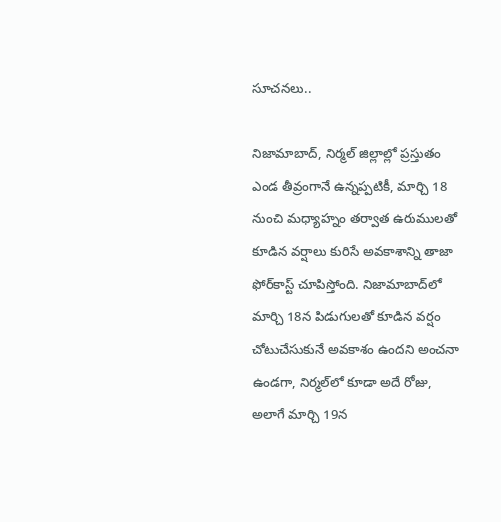సూచనలు..

నిజామాబాద్, నిర్మల్ జిల్లాల్లో ప్రస్తుతం ఎండ తీవ్రంగానే ఉన్నప్పటికీ, మార్చి 18 నుంచి మధ్యాహ్నం తర్వాత ఉరుములతో కూడిన వర్షాలు కురిసే అవకాశాన్ని తాజా ఫోర్‌కాస్ట్ చూపిస్తోంది. నిజామాబాద్‌లో మార్చి 18న పిడుగులతో కూడిన వర్షం చోటుచేసుకునే అవకాశం ఉందని అంచనా ఉండగా, నిర్మల్‌లో కూడా అదే రోజు, అలాగే మార్చి 19న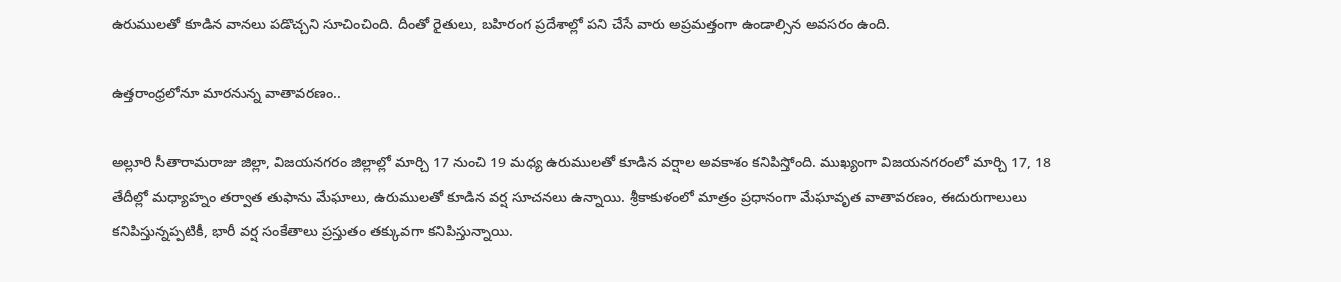ఉరుములతో కూడిన వానలు పడొచ్చని సూచించింది. దీంతో రైతులు, బహిరంగ ప్రదేశాల్లో పని చేసే వారు అప్రమత్తంగా ఉండాల్సిన అవసరం ఉంది.

ఉత్తరాంధ్రలోనూ మారనున్న వాతావరణం..

అల్లూరి సీతారామరాజు జిల్లా, విజయనగరం జిల్లాల్లో మార్చి 17 నుంచి 19 మధ్య ఉరుములతో కూడిన వర్షాల అవకాశం కనిపిస్తోంది. ముఖ్యంగా విజయనగరంలో మార్చి 17, 18 తేదీల్లో మధ్యాహ్నం తర్వాత తుఫాను మేఘాలు, ఉరుములతో కూడిన వర్ష సూచనలు ఉన్నాయి. శ్రీకాకుళంలో మాత్రం ప్రధానంగా మేఘావృత వాతావరణం, ఈదురుగాలులు కనిపిస్తున్నప్పటికీ, భారీ వర్ష సంకేతాలు ప్రస్తుతం తక్కువగా కనిపిస్తున్నాయి.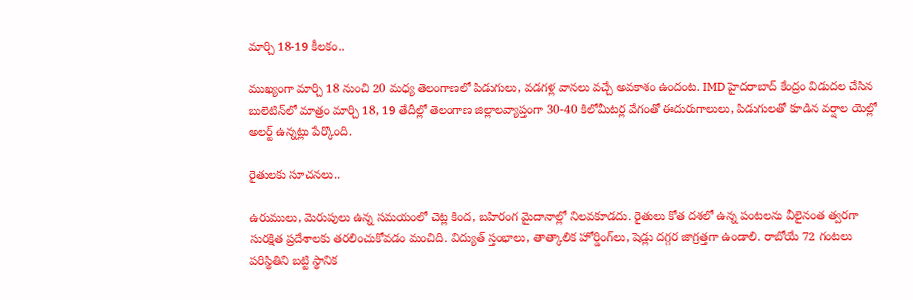మార్చి 18-19 కీలకం..

ముఖ్యంగా మార్చి 18 నుంచి 20 మధ్య తెలంగాణలో పిడుగులు, వడగళ్ల వానలు వచ్చే అవకాశం ఉందంట. IMD హైదరాబాద్ కేంద్రం విడుదల చేసిన బులెటిన్‌లో మాత్రం మార్చి 18, 19 తేదీల్లో తెలంగాణ జిల్లాలవ్యాప్తంగా 30-40 కిలోమీటర్ల వేగంతో ఈదురుగాలులు, పిడుగులతో కూడిన వర్షాల యెల్లో అలర్ట్ ఉన్నట్లు పేర్కొంది.

రైతులకు సూచనలు..

ఉరుములు, మెరుపులు ఉన్న సమయంలో చెట్ల కింద, బహిరంగ మైదానాల్లో నిలవకూడదు. రైతులు కోత దశలో ఉన్న పంటలను వీలైనంత త్వరగా సురక్షిత ప్రదేశాలకు తరలించుకోవడం మంచిది. విద్యుత్ స్తంభాలు, తాత్కాలిక హోర్డింగ్‌లు, షెడ్లు దగ్గర జాగ్రత్తగా ఉండాలి. రాబోయే 72 గంటలు పరిస్థితిని బట్టి స్థానిక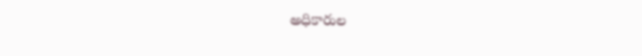అధికారుల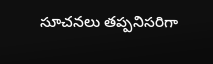సూచనలు తప్పనిసరిగా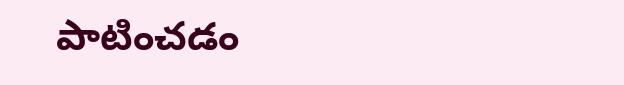పాటించడం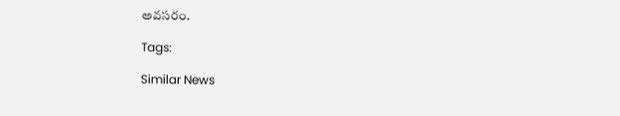అవసరం.

Tags:

Similar News